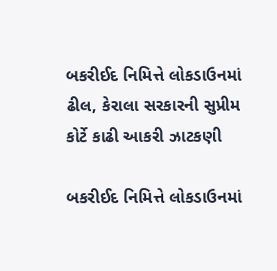બકરીઈદ નિમિત્તે લોકડાઉનમાં ઢીલ, કેરાલા સરકારની સુપ્રીમ કોર્ટે કાઢી આકરી ઝાટકણી

બકરીઈદ નિમિત્તે લોકડાઉનમાં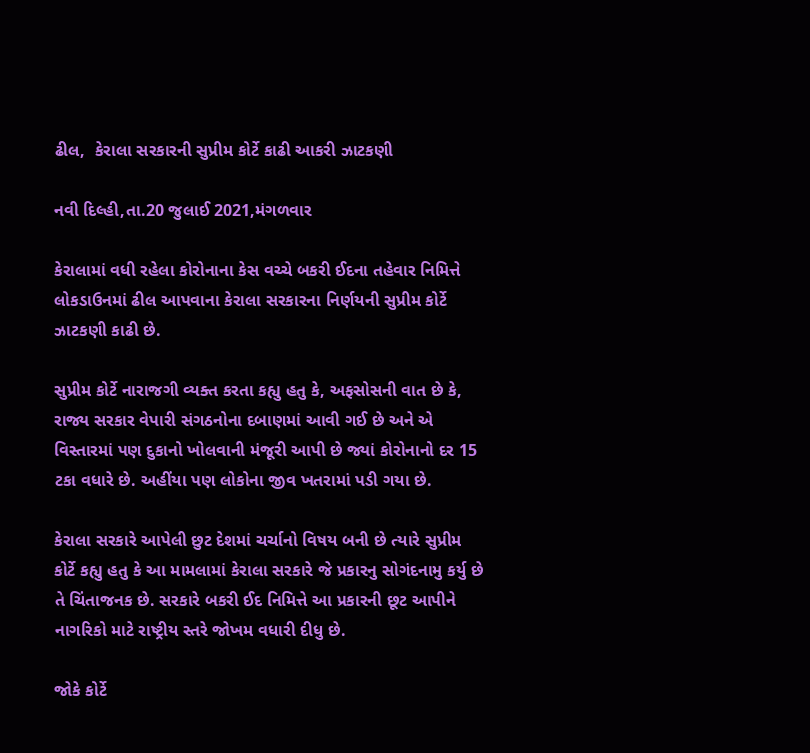ઢીલ,  કેરાલા સરકારની સુપ્રીમ કોર્ટે કાઢી આકરી ઝાટકણી

નવી દિલ્હી,તા.20 જુલાઈ 2021,મંગળવાર

કેરાલામાં વધી રહેલા કોરોનાના કેસ વચ્ચે બકરી ઈદના તહેવાર નિમિત્તે લોકડાઉનમાં ઢીલ આપવાના કેરાલા સરકારના નિર્ણયની સુપ્રીમ કોર્ટે ઝાટકણી કાઢી છે.

સુપ્રીમ કોર્ટે નારાજગી વ્યક્ત કરતા કહ્યુ હતુ કે, અફસોસની વાત છે કે, રાજ્ય સરકાર વેપારી સંગઠનોના દબાણમાં આવી ગઈ છે અને એ વિસ્તારમાં પણ દુકાનો ખોલવાની મંજૂરી આપી છે જ્યાં કોરોનાનો દર 15 ટકા વધારે છે. અહીંયા પણ લોકોના જીવ ખતરામાં પડી ગયા છે.

કેરાલા સરકારે આપેલી છુટ દેશમાં ચર્ચાનો વિષય બની છે ત્યારે સુપ્રીમ કોર્ટે કહ્યુ હતુ કે આ મામલામાં કેરાલા સરકારે જે પ્રકારનુ સોગંદનામુ કર્યુ છે તે ચિંતાજનક છે. સરકારે બકરી ઈદ નિમિત્તે આ પ્રકારની છૂટ આપીને નાગરિકો માટે રાષ્ટ્રીય સ્તરે જોખમ વધારી દીધુ છે.

જોકે કોર્ટે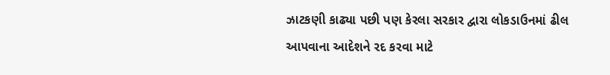ઝાટકણી કાઢ્યા પછી પણ કેરલા સરકાર દ્વારા લોકડાઉનમાં ઢીલ આપવાના આદેશને રદ કરવા માટે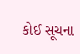કોઈ સૂચના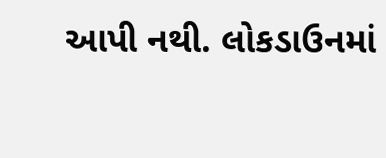આપી નથી. લોકડાઉનમાં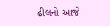ઢીલનો આજે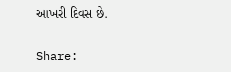આખરી દિવસ છે.

Share: